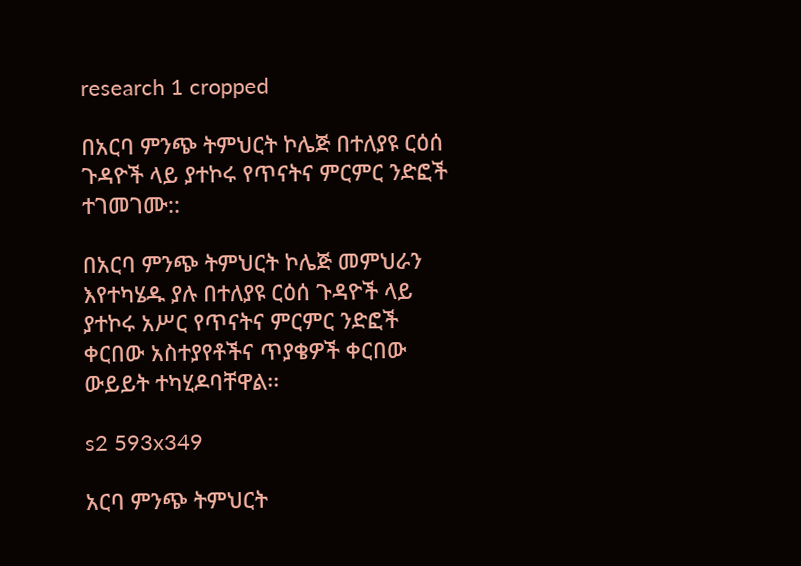research 1 cropped

በአርባ ምንጭ ትምህርት ኮሌጅ በተለያዩ ርዕሰ ጉዳዮች ላይ ያተኮሩ የጥናትና ምርምር ንድፎች ተገመገሙ::

በአርባ ምንጭ ትምህርት ኮሌጅ መምህራን እየተካሄዱ ያሉ በተለያዩ ርዕሰ ጉዳዮች ላይ ያተኮሩ አሥር የጥናትና ምርምር ንድፎች ቀርበው አስተያየቶችና ጥያቄዎች ቀርበው ውይይት ተካሂዶባቸዋል፡፡

s2 593x349

አርባ ምንጭ ትምህርት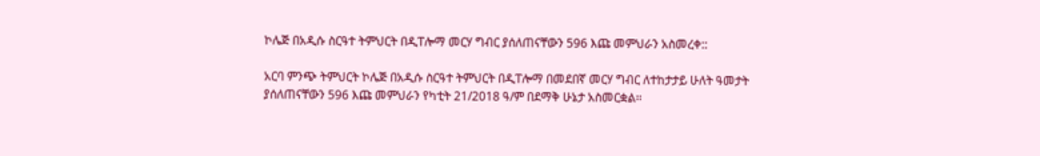ኮሌጅ በአዲሱ ስርዓተ ትምህርት በዲፐሎማ መርሃ ግብር ያሰለጠናቸውን 596 እጩ መምህራን አስመረቀ::

አርባ ምንጭ ትምህርት ኮሌጅ በአዲሱ ስርዓተ ትምህርት በዲፐሎማ በመደበኛ መርሃ ግብር ለተከታታይ ሁለት ዓመታት ያሰለጠናቸውን 596 እጩ መምህራን የካቲት 21/2018 ዓ/ም በደማቅ ሁኔታ አስመርቋል፡፡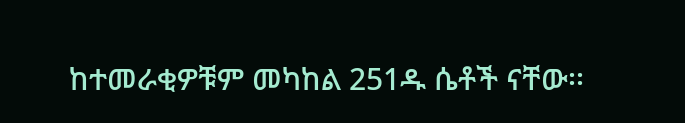ከተመራቂዎቹም መካከል 251ዱ ሴቶች ናቸው፡፡